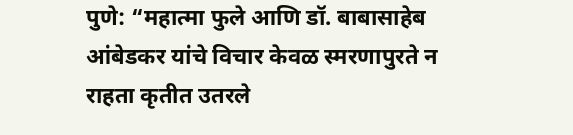पुणे: “महात्मा फुले आणि डॉ. बाबासाहेब आंबेडकर यांचे विचार केवळ स्मरणापुरते न राहता कृतीत उतरले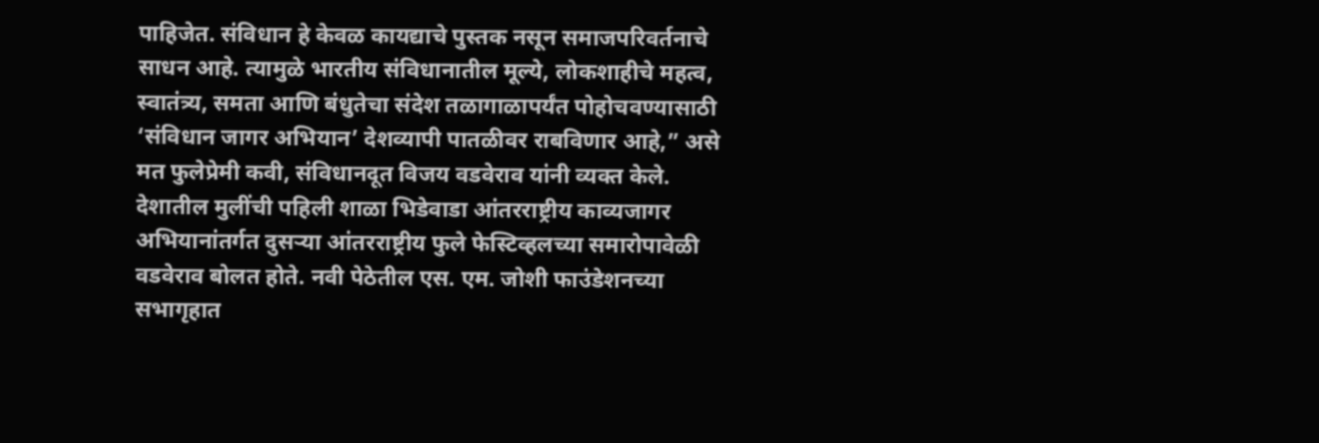पाहिजेत. संविधान हे केवळ कायद्याचे पुस्तक नसून समाजपरिवर्तनाचे साधन आहे. त्यामुळे भारतीय संविधानातील मूल्ये, लोकशाहीचे महत्व, स्वातंत्र्य, समता आणि बंधुतेचा संदेश तळागाळापर्यंत पोहोचवण्यासाठी ‘संविधान जागर अभियान’ देशव्यापी पातळीवर राबविणार आहे,” असे मत फुलेप्रेमी कवी, संविधानदूत विजय वडवेराव यांनी व्यक्त केले.
देशातील मुलींची पहिली शाळा भिडेवाडा आंतरराष्ट्रीय काव्यजागर अभियानांतर्गत दुसऱ्या आंतरराष्ट्रीय फुले फेस्टिव्हलच्या समारोपावेळी वडवेराव बोलत होते. नवी पेठेतील एस. एम. जोशी फाउंडेशनच्या सभागृहात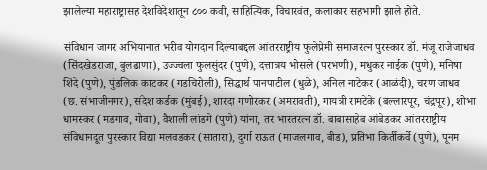झालेल्या महाराष्ट्रासह देशविदेशातून ८०० कवी, साहित्यिक, विचारवंत, कलाकार सहभागी झाले होते.

संविधान जागर अभियानात भरीव योगदान दिल्याबद्दल आंतरराष्ट्रीय फुलेप्रेमी समाजरत्न पुरस्कार डॉ. मंजू राजेजाधव (सिंदखेडराजा, बुलढाणा), उज्ज्वला फुलसुंदर (पुणे), दत्तात्रय भोसले (परभणी), मधुकर नाईक (पुणे), मनिषा शिंदे (पुणे), पुंडलिक काटकर (गडचिरोली), सिद्धार्थ पानपाटील (धुळे), अनिल नाटेकर (आळंदी), चरण जाधव (छ. संभाजीनगर), संदेश कर्डक (मुंबई), शारदा गणोरकर (अमरावती), गायत्री रामटेके (बल्लारपूर, चंद्रपूर), शोभा धामस्कर (मडगाव, गोवा), वैशाली लांडगे (पुणे) यांना, तर भारतरत्न डॉ. बाबासाहेब आंबेडकर आंतरराष्ट्रीय संविधानदूत पुरस्कार विद्या मलवडकर (सातारा), दुर्गा राऊत (माजलगाव, बीड), प्रतिभा किर्तीकर्वे (पुणे), पूनम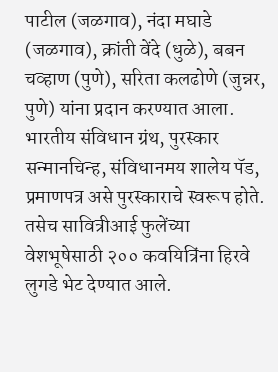पाटील (जळगाव), नंदा मघाडे (जळगाव), क्रांती वेंदे (धुळे), बबन चव्हाण (पुणे), सरिता कलढोणे (जुन्नर, पुणे) यांना प्रदान करण्यात आला. भारतीय संविधान ग्रंथ, पुरस्कार सन्मानचिन्ह, संविधानमय शालेय पॅड, प्रमाणपत्र असे पुरस्काराचे स्वरूप होते. तसेच सावित्रीआई फुलेंच्या वेशभूषेसाठी २०० कवयित्रिंना हिरवे लुगडे भेट देण्यात आले.